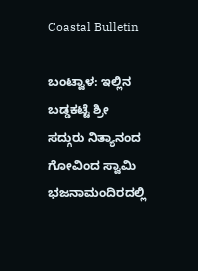Coastal Bulletin

ಬಂಟ್ವಾಳ: ಇಲ್ಲಿನ ಬಡ್ಡಕಟ್ಟೆ ಶ್ರೀ ಸದ್ಗುರು ನಿತ್ಯಾನಂದ ಗೋವಿಂದ ಸ್ವಾಮಿ ಭಜನಾಮಂದಿರದಲ್ಲಿ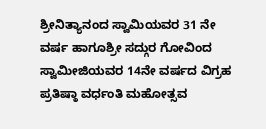ಶ್ರೀನಿತ್ಯಾನಂದ ಸ್ವಾಮಿಯವರ 31 ನೇ ವರ್ಷ ಹಾಗೂಶ್ರೀ ಸದ್ಗುರ ಗೋವಿಂದ ಸ್ವಾಮೀಜಿಯವರ 14ನೇ ವರ್ಷದ ವಿಗ್ರಹ ಪ್ರತಿಷ್ಠಾ ವರ್ಧಂತಿ ಮಹೋತ್ಸವ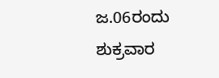ಜ.06ರಂದು ಶುಕ್ರವಾರ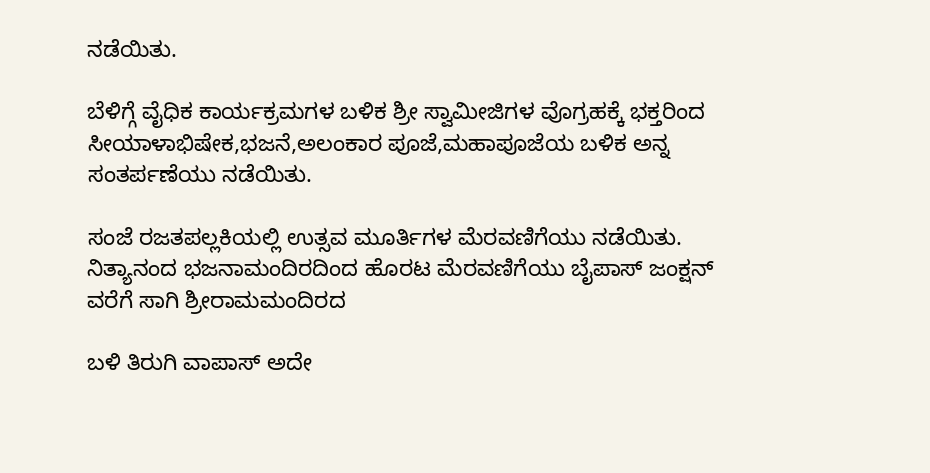ನಡೆಯಿತು.

ಬೆಳಿಗ್ಗೆ ವೈಧಿಕ ಕಾರ್ಯಕ್ರಮಗಳ ಬಳಿಕ ಶ್ರೀ ಸ್ವಾಮೀಜಿಗಳ ವೊಗ್ರಹಕ್ಕೆ ಭಕ್ತರಿಂದ ಸೀಯಾಳಾಭಿಷೇಕ,ಭಜನೆ,ಅಲಂಕಾರ ಪೂಜೆ,ಮಹಾಪೂಜೆಯ ಬಳಿಕ ಅನ್ನ ಸಂತರ್ಪಣೆಯು ನಡೆಯಿತು.

ಸಂಜೆ ರಜತಪಲ್ಲಕಿಯಲ್ಲಿ ಉತ್ಸವ ಮೂರ್ತಿಗಳ ಮೆರವಣಿಗೆಯು ನಡೆಯಿತು. ನಿತ್ಯಾನಂದ ಭಜನಾಮಂದಿರದಿಂದ ಹೊರಟ ಮೆರವಣಿಗೆಯು ಬೈಪಾಸ್ ಜಂಕ್ಷನ್ ವರೆಗೆ ಸಾಗಿ ಶ್ರೀರಾಮಮಂದಿರದ

ಬಳಿ ತಿರುಗಿ ವಾಪಾಸ್ ಅದೇ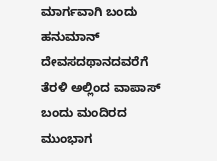ಮಾರ್ಗವಾಗಿ ಬಂದು ಹನುಮಾನ್ ದೇವಸದಥಾನದವರೆಗೆ ತೆರಳಿ ಅಲ್ಲಿಂದ ವಾಪಾಸ್ ಬಂದು ಮಂದಿರದ ಮುಂಭಾಗ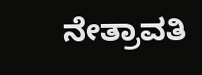ನೇತ್ರಾವತಿ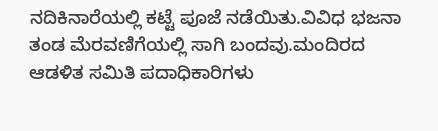ನದಿಕಿನಾರೆಯಲ್ಲಿ ಕಟ್ಟೆ ಪೂಜೆ ನಡೆಯಿತು.ವಿವಿಧ ಭಜನಾ ತಂಡ ಮೆರವಣಿಗೆಯಲ್ಲಿ ಸಾಗಿ ಬಂದವು.ಮಂದಿರದ ಆಡಳಿತ ಸಮಿತಿ ಪದಾಧಿಕಾರಿಗಳು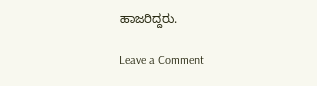ಹಾಜರಿದ್ದರು.

Leave a Comment